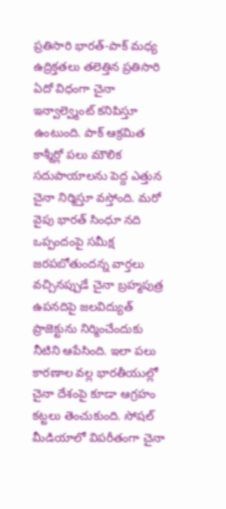ప్రతిసారి భారత్-పాక్ మధ్య ఉద్రిక్తతలు తలెత్తిన ప్రతిసారి ఏదో విధంగా చైనా ఇన్వాల్వ్మెంట్ కనిపిస్తూ ఉంటుంది. పాక్ ఆక్రమిత కాశ్మీర్లో పలు మౌలిక సదుపాయాలను పెద్ద ఎత్తున చైనా నిర్మిస్తూ వస్తోంది. మరో వైపు భారత్ సింధూ నది ఒప్పందంపై సమీక్ష జరపబోతుందన్న వార్తలు వచ్చినప్పుడే చైనా బ్రహ్మపుత్ర ఉపనదిపై జలవిద్యుత్ ప్రాజెక్టును నిర్మించేందుకు నీటిని ఆపేసింది. ఇలా పలు కారణాల వల్ల భారతీయుల్లో చైనా దేశంపై కూడా ఆగ్రహం కట్టలు తెంచుకుంది. సోషల్ మీడియాలో విపరీతంగా చైనా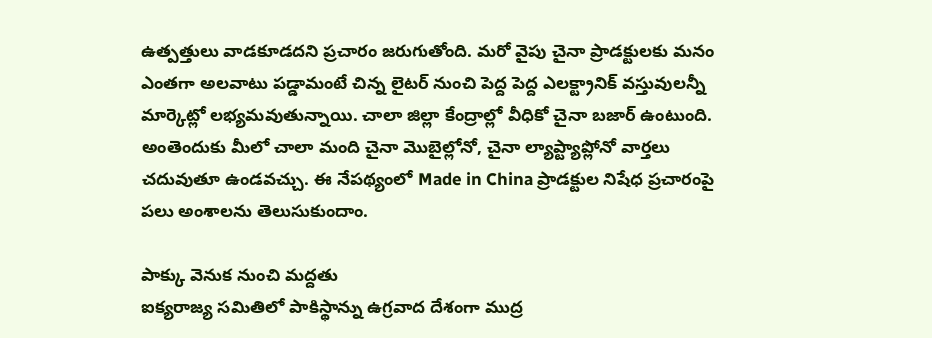ఉత్పత్తులు వాడకూడదని ప్రచారం జరుగుతోంది. మరో వైపు చైనా ప్రాడక్టులకు మనం ఎంతగా అలవాటు పడ్డామంటే చిన్న లైటర్ నుంచి పెద్ద పెద్ద ఎలక్ట్రానిక్ వస్తువులన్నీ మార్కెట్లో లభ్యమవుతున్నాయి. చాలా జిల్లా కేంద్రాల్లో వీధికో చైనా బజార్ ఉంటుంది. అంతెందుకు మీలో చాలా మంది చైనా మొబైల్లోనో, చైనా ల్యాప్ట్యాప్లోనో వార్తలు చదువుతూ ఉండవచ్చు. ఈ నేపథ్యంలో Made in China ప్రాడక్టుల నిషేధ ప్రచారంపై పలు అంశాలను తెలుసుకుందాం.

పాక్కు వెనుక నుంచి మద్దతు
ఐక్యరాజ్య సమితిలో పాకిస్థాన్ను ఉగ్రవాద దేశంగా ముద్ర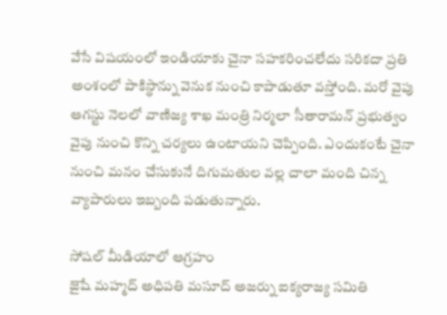వేసే విషయంలో ఇండియాకు చైనా సహకరించలేదు సరికదా ప్రతి అంశంలో పాకిస్థాన్ను వెనుక నుంచి కాపాడుతూ వస్తోంది. మరో వైపు ఆగస్టు నెలలో వాణిజ్య శాఖ మంత్రి నిర్మలా సీతారామన్ ప్రభుత్వం వైపు నుంచి కొన్ని చర్యలు ఉంటాయని చెప్పింది. ఎందుకంటే చైనా నుంచి మనం చేసుకునే దిగుమతుల వల్ల చాలా మంది చిన్న వ్యాపారులు ఇబ్బంది పడుతున్నారు.

సోషల్ మీడియాలో ఆగ్రహం
జైషే మహ్మద్ అధిపతి మసూద్ అజర్ను ఐక్యరాజ్య సమితి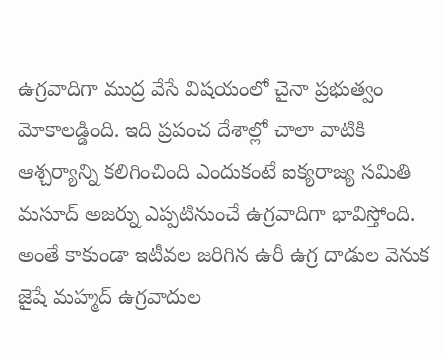ఉగ్రవాదిగా ముద్ర వేసే విషయంలో చైనా ప్రభుత్వం మోకాలడ్డింది. ఇది ప్రపంచ దేశాల్లో చాలా వాటికి ఆశ్చర్యాన్ని కలిగించింది ఎందుకంటే ఐక్యరాజ్య సమితి మసూద్ అజర్ను ఎప్పటినుంచే ఉగ్రవాదిగా భావిస్తోంది. అంతే కాకుండా ఇటీవల జరిగిన ఉరీ ఉగ్ర దాడుల వెనుక జైషే మహ్మద్ ఉగ్రవాదుల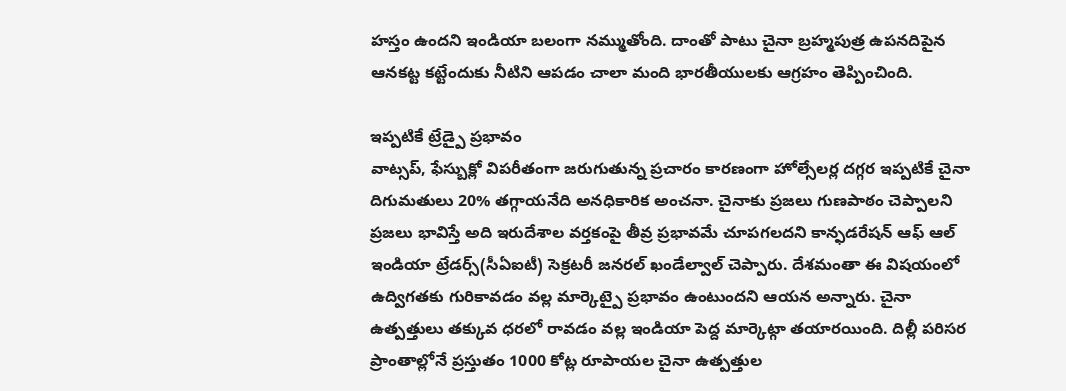హస్తం ఉందని ఇండియా బలంగా నమ్ముతోంది. దాంతో పాటు చైనా బ్రహ్మపుత్ర ఉపనదిపైన ఆనకట్ట కట్టేందుకు నీటిని ఆపడం చాలా మంది భారతీయులకు ఆగ్రహం తెప్పించింది.

ఇప్పటికే ట్రేడ్పై ప్రభావం
వాట్సప్, ఫేస్బుక్లో విపరీతంగా జరుగుతున్న ప్రచారం కారణంగా హోల్సేలర్ల దగ్గర ఇప్పటికే చైనా దిగుమతులు 20% తగ్గాయనేది అనధికారిక అంచనా. చైనాకు ప్రజలు గుణపాఠం చెప్పాలని ప్రజలు భావిస్తే అది ఇరుదేశాల వర్తకంపై తీవ్ర ప్రభావమే చూపగలదని కాన్ఫడరేషన్ ఆఫ్ ఆల్ ఇండియా ట్రేడర్స్(సీఏఐటీ) సెక్రటరీ జనరల్ ఖండేల్వాల్ చెప్పారు. దేశమంతా ఈ విషయంలో ఉద్విగతకు గురికావడం వల్ల మార్కెట్పై ప్రభావం ఉంటుందని ఆయన అన్నారు. చైనా ఉత్పత్తులు తక్కువ ధరలో రావడం వల్ల ఇండియా పెద్ద మార్కెట్గా తయారయింది. దిల్లీ పరిసర ప్రాంతాల్లోనే ప్రస్తుతం 1000 కోట్ల రూపాయల చైనా ఉత్పత్తుల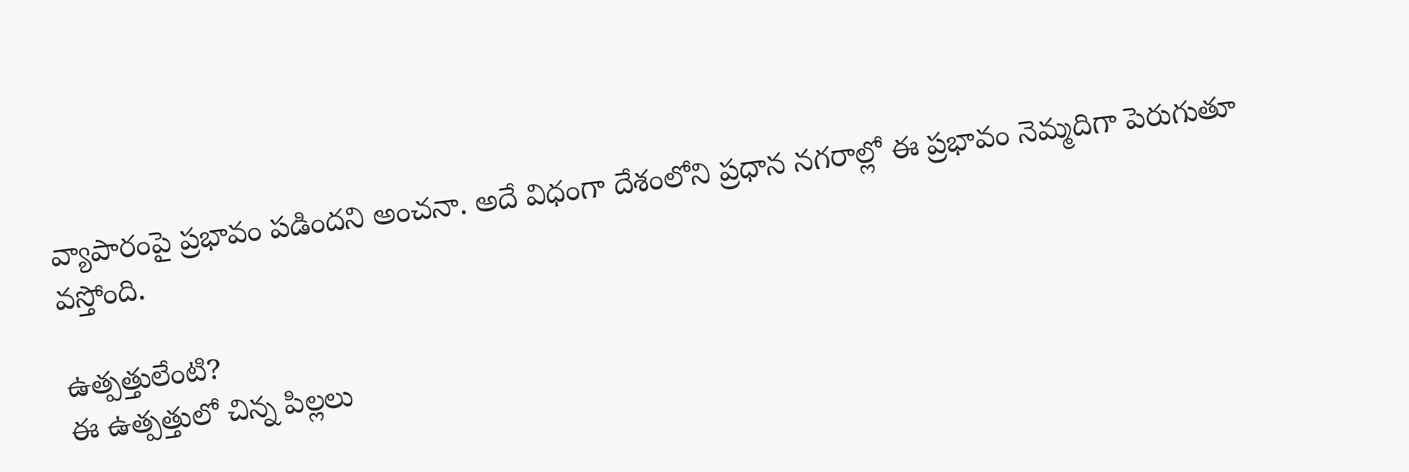వ్యాపారంపై ప్రభావం పడిందని అంచనా. అదే విధంగా దేశంలోని ప్రధాన నగరాల్లో ఈ ప్రభావం నెమ్మదిగా పెరుగుతూ వస్తోంది.

ఉత్పత్తులేంటి?
ఈ ఉత్పత్తులో చిన్న పిల్లలు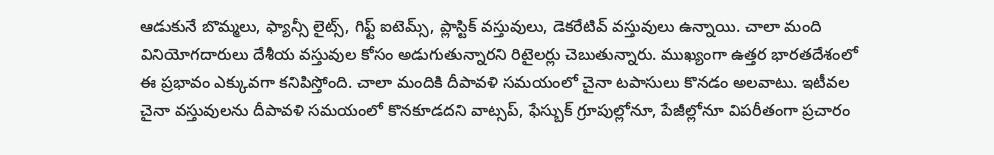ఆడుకునే బొమ్మలు, ఫ్యాన్సీ లైట్స్, గిఫ్ట్ ఐటెమ్స్, ప్లాస్టిక్ వస్తువులు, డెకరేటివ్ వస్తువులు ఉన్నాయి. చాలా మంది వినియోగదారులు దేశీయ వస్తువుల కోసం అడుగుతున్నారని రిటైలర్లు చెబుతున్నారు. ముఖ్యంగా ఉత్తర భారతదేశంలో ఈ ప్రభావం ఎక్కువగా కనిపిస్తోంది. చాలా మందికి దీపావళి సమయంలో చైనా టపాసులు కొనడం అలవాటు. ఇటీవల చైనా వస్తువులను దీపావళి సమయంలో కొనకూడదని వాట్సప్, ఫేస్బుక్ గ్రూపుల్లోనూ, పేజీల్లోనూ విపరీతంగా ప్రచారం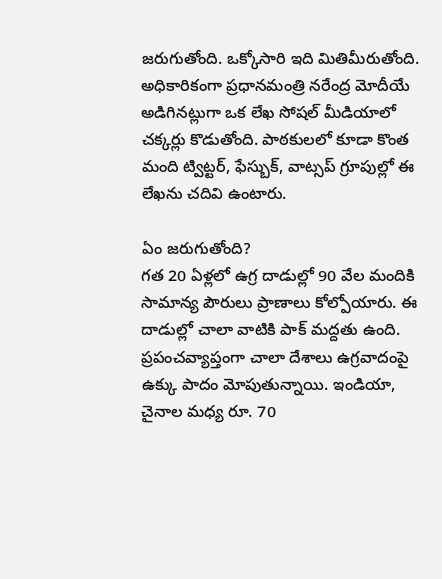జరుగుతోంది. ఒక్కోసారి ఇది మితిమీరుతోంది. అధికారికంగా ప్రధానమంత్రి నరేంద్ర మోదీయే అడిగినట్లుగా ఒక లేఖ సోషల్ మీడియాలో చక్కర్లు కొడుతోంది. పాఠకులలో కూడా కొంత మంది ట్విట్టర్, ఫేస్బుక్, వాట్సప్ గ్రూపుల్లో ఈ లేఖను చదివి ఉంటారు.

ఏం జరుగుతోంది?
గత 20 ఏళ్లలో ఉగ్ర దాడుల్లో 90 వేల మందికి సామాన్య పౌరులు ప్రాణాలు కోల్పోయారు. ఈ దాడుల్లో చాలా వాటికి పాక్ మద్దతు ఉంది. ప్రపంచవ్యాప్తంగా చాలా దేశాలు ఉగ్రవాదంపై ఉక్కు పాదం మోపుతున్నాయి. ఇండియా, చైనాల మధ్య రూ. 70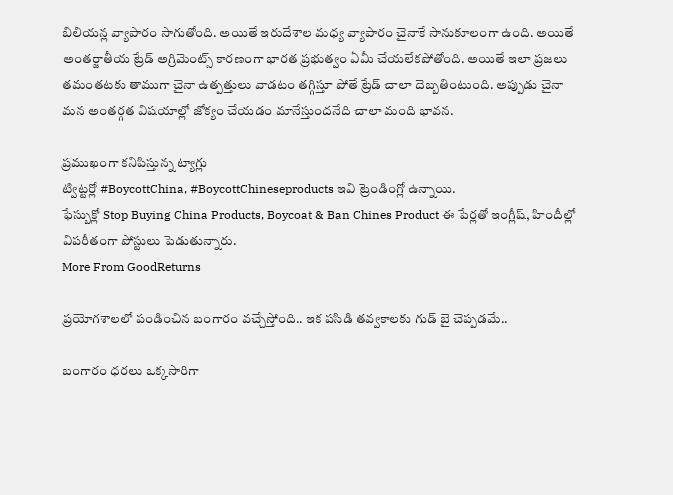బిలియన్ల వ్యాపారం సాగుతోంది. అయితే ఇరుదేశాల మధ్య వ్యాపారం చైనాకే సానుకూలంగా ఉంది. అయితే అంతర్జాతీయ ట్రేడ్ అగ్రిమెంట్స్ కారణంగా భారత ప్రభుత్వం ఏమీ చేయలేకపోతోంది. అయితే ఇలా ప్రజలు తమంతటకు తాముగా చైనా ఉత్పత్తులు వాడటం తగ్గిస్తూ పోతే ట్రేడ్ చాలా దెబ్బతింటుంది. అప్పుడు చైనా మన అంతర్గత విషయాల్లో జోక్యం చేయడం మానేస్తుందనేది చాలా మంది భావన.

ప్రముఖంగా కనిపిస్తున్న ట్యాగ్లు
ట్విట్టర్లో #BoycottChina, #BoycottChineseproducts ఇవి ట్రెండింగ్లో ఉన్నాయి.
ఫేస్బుక్లో Stop Buying China Products, Boycoat & Ban Chines Product ఈ పేర్లతో ఇంగ్లీష్, హిందీల్లో విపరీతంగా పోస్టులు పెడుతున్నారు.
More From GoodReturns

ప్రయోగశాలలో పండించిన బంగారం వచ్చేస్తోంది.. ఇక పసిడి తవ్వకాలకు గుడ్ బై చెప్పడమే..

బంగారం ధరలు ఒక్కసారిగా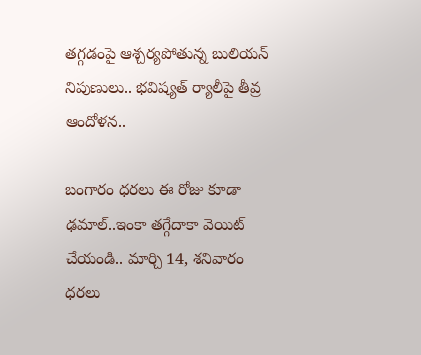తగ్గడంపై ఆశ్చర్యపోతున్న బులియన్ నిపుణులు.. భవిష్యత్ ర్యాలీపై తీవ్ర ఆందోళన..

బంగారం ధరలు ఈ రోజు కూడా ఢమాల్..ఇంకా తగ్గేదాకా వెయిట్ చేయండి.. మార్చి 14, శనివారం ధరలు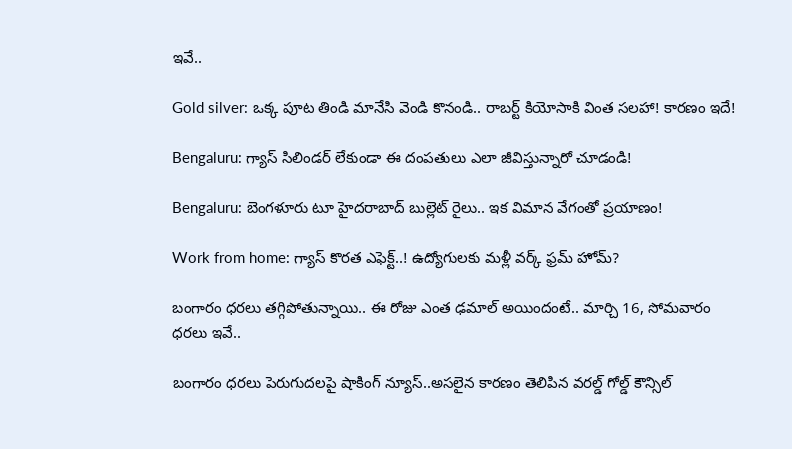ఇవే..

Gold silver: ఒక్క పూట తిండి మానేసి వెండి కొనండి.. రాబర్ట్ కియోసాకి వింత సలహా! కారణం ఇదే!

Bengaluru: గ్యాస్ సిలిండర్ లేకుండా ఈ దంపతులు ఎలా జీవిస్తున్నారో చూడండి!

Bengaluru: బెంగళూరు టూ హైదరాబాద్ బుల్లెట్ రైలు.. ఇక విమాన వేగంతో ప్రయాణం!

Work from home: గ్యాస్ కొరత ఎఫెక్ట్..! ఉద్యోగులకు మళ్లీ వర్క్ ఫ్రమ్ హోమ్?

బంగారం ధరలు తగ్గిపోతున్నాయి.. ఈ రోజు ఎంత ఢమాల్ అయిందంటే.. మార్చి 16, సోమవారం ధరలు ఇవే..

బంగారం ధరలు పెరుగుదలపై షాకింగ్ న్యూస్..అసలైన కారణం తెలిపిన వరల్డ్ గోల్డ్ కౌన్సిల్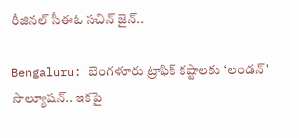రీజినల్ సీఈఓ సచిన్ జైన్..

Bengaluru: బెంగళూరు ట్రాఫిక్ కష్టాలకు ‘లండన్' సొల్యూషన్.. ఇకపై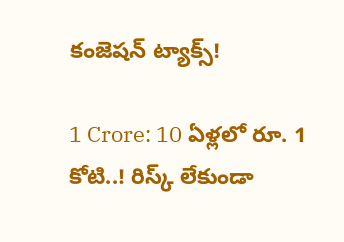కంజెషన్ ట్యాక్స్!

1 Crore: 10 ఏళ్లలో రూ. 1 కోటి..! రిస్క్ లేకుండా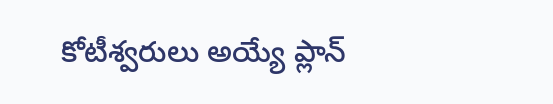కోటీశ్వరులు అయ్యే ప్లాన్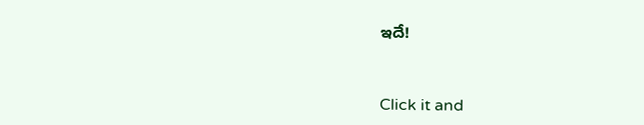ఇదే!



Click it and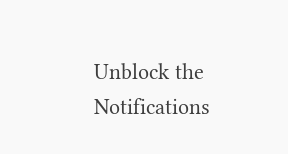Unblock the Notifications